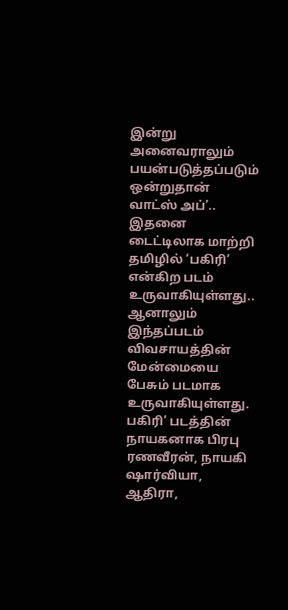இன்று அனைவராலும் பயன்படுத்தப்படும் ஒன்றுதான் வாட்ஸ் அப்’.. இதனை டைட்டிலாக மாற்றி தமிழில் ‘பகிரி’ என்கிற படம் உருவாகியுள்ளது.. ஆனாலும் இந்தப்படம் விவசாயத்தின் மேன்மையை பேசும் படமாக உருவாகியுள்ளது. பகிரி’ படத்தின் நாயகனாக பிரபு ரணவீரன், நாயகி ஷார்வியா, ஆதிரா,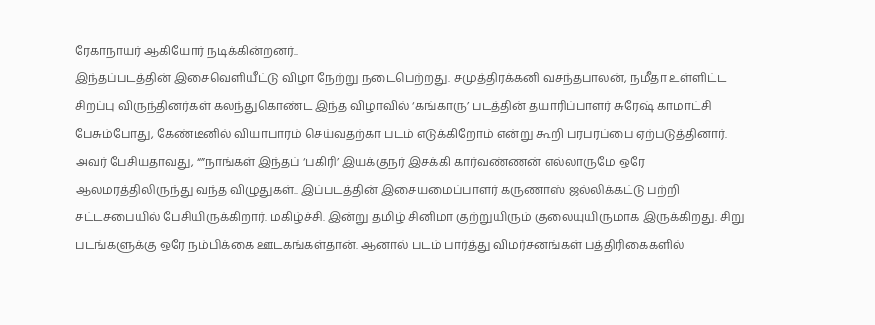ரேகாநாயர் ஆகியோர் நடிக்கின்றனர்..
இந்தப்படத்தின் இசைவெளியீட்டு விழா நேற்று நடைபெற்றது. சமுத்திரக்கனி வசந்தபாலன், நமீதா உள்ளிட்ட சிறப்பு விருந்தினர்கள் கலந்துகொண்ட இந்த விழாவில் ‘கங்காரு’ படத்தின் தயாரிப்பாளர் சுரேஷ் காமாட்சி பேசும்போது, கேண்டீனில் வியாபாரம் செய்வதற்கா படம் எடுக்கிறோம் என்று கூறி பரபரப்பை ஏற்படுத்தினார்.
அவர் பேசியதாவது, “”நாங்கள் இந்தப் ‘பகிரி’ இயக்குநர் இசக்கி கார்வண்ணன் எல்லாருமே ஒரே ஆலமரத்திலிருந்து வந்த விழுதுகள்.. இப்படத்தின் இசையமைப்பாளர் கருணாஸ் ஜல்லிக்கட்டு பற்றி சட்டசபையில் பேசியிருக்கிறார். மகிழ்ச்சி. இன்று தமிழ் சினிமா குற்றுயிரும் குலையுயிருமாக இருக்கிறது. சிறு படங்களுக்கு ஒரே நம்பிக்கை ஊடகங்கள்தான். ஆனால் படம் பார்த்து விமர்சனங்கள் பத்திரிகைகளில்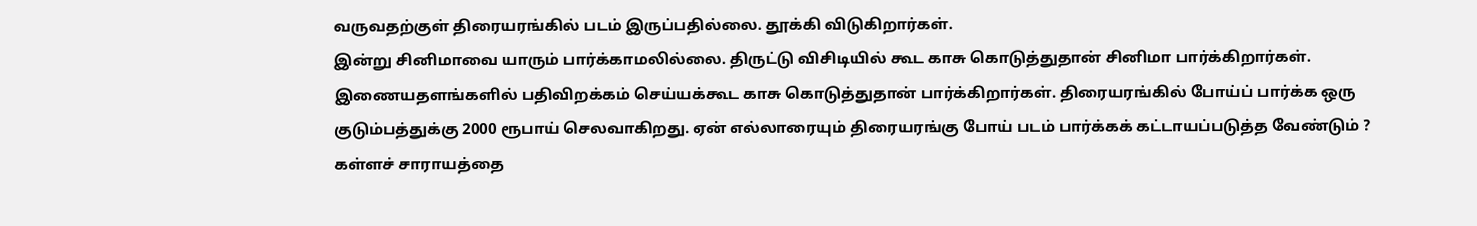வருவதற்குள் திரையரங்கில் படம் இருப்பதில்லை. தூக்கி விடுகிறார்கள்.
இன்று சினிமாவை யாரும் பார்க்காமலில்லை. திருட்டு விசிடியில் கூட காசு கொடுத்துதான் சினிமா பார்க்கிறார்கள். இணையதளங்களில் பதிவிறக்கம் செய்யக்கூட காசு கொடுத்துதான் பார்க்கிறார்கள். திரையரங்கில் போய்ப் பார்க்க ஒரு குடும்பத்துக்கு 2000 ரூபாய் செலவாகிறது. ஏன் எல்லாரையும் திரையரங்கு போய் படம் பார்க்கக் கட்டாயப்படுத்த வேண்டும் ?
கள்ளச் சாராயத்தை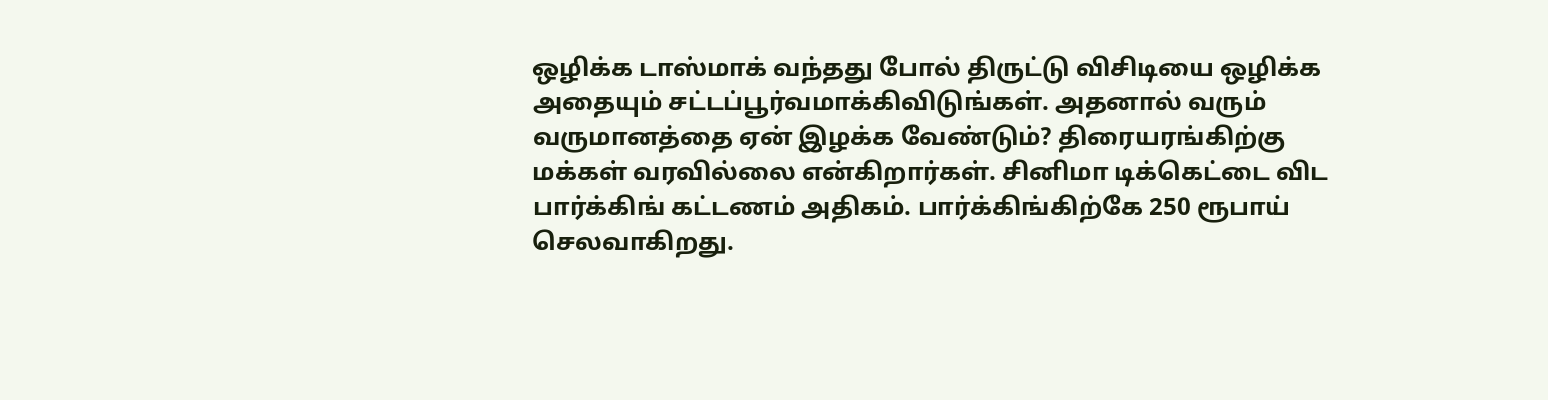ஒழிக்க டாஸ்மாக் வந்தது போல் திருட்டு விசிடியை ஒழிக்க அதையும் சட்டப்பூர்வமாக்கிவிடுங்கள். அதனால் வரும் வருமானத்தை ஏன் இழக்க வேண்டும்? திரையரங்கிற்கு மக்கள் வரவில்லை என்கிறார்கள். சினிமா டிக்கெட்டை விட பார்க்கிங் கட்டணம் அதிகம். பார்க்கிங்கிற்கே 250 ரூபாய் செலவாகிறது.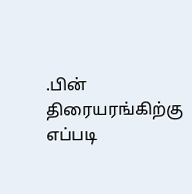.பின் திரையரங்கிற்கு எப்படி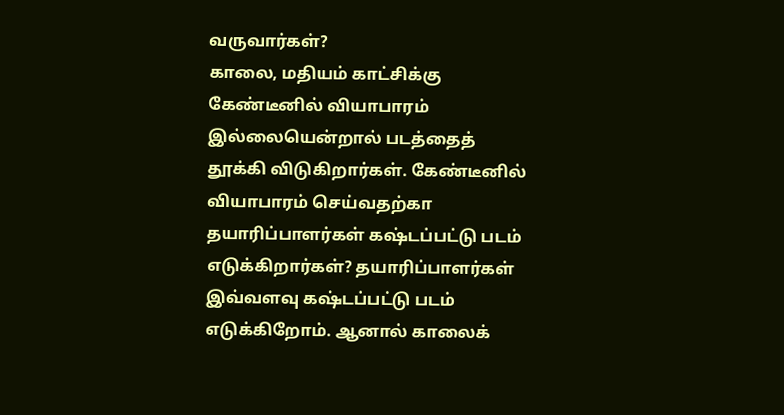வருவார்கள்?
காலை, மதியம் காட்சிக்கு கேண்டீனில் வியாபாரம் இல்லையென்றால் படத்தைத் தூக்கி விடுகிறார்கள். கேண்டீனில் வியாபாரம் செய்வதற்கா தயாரிப்பாளர்கள் கஷ்டப்பட்டு படம் எடுக்கிறார்கள்? தயாரிப்பாளர்கள் இவ்வளவு கஷ்டப்பட்டு படம் எடுக்கிறோம். ஆனால் காலைக்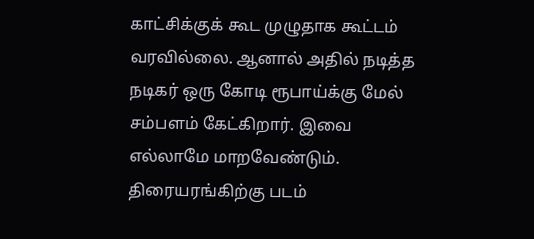காட்சிக்குக் கூட முழுதாக கூட்டம் வரவில்லை. ஆனால் அதில் நடித்த நடிகர் ஒரு கோடி ரூபாய்க்கு மேல் சம்பளம் கேட்கிறார். இவை எல்லாமே மாறவேண்டும். திரையரங்கிற்கு படம்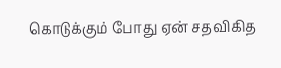கொடுக்கும் போது ஏன் சதவிகித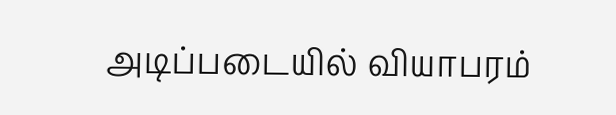அடிப்படையில் வியாபரம்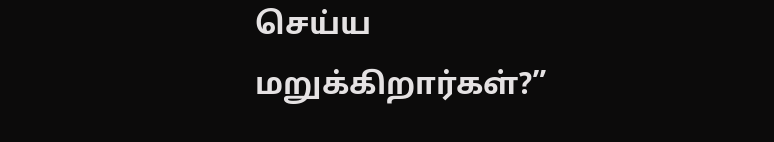செய்ய மறுக்கிறார்கள்?”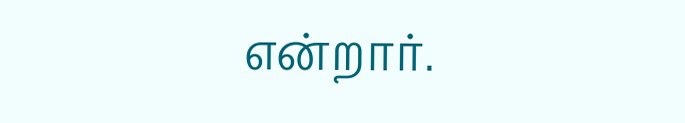என்றார்.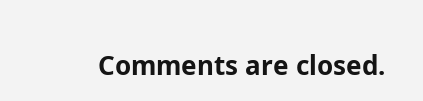Comments are closed.